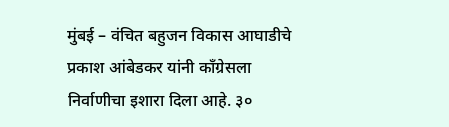मुंबई – वंचित बहुजन विकास आघाडीचे प्रकाश आंबेडकर यांनी काँग्रेसला निर्वाणीचा इशारा दिला आहे. ३०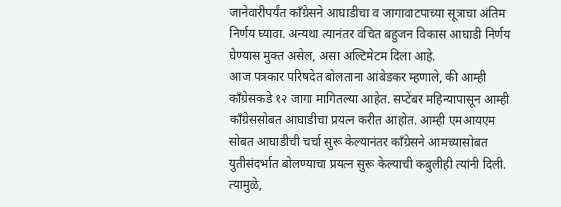जानेवारीपर्यंत काँग्रेसने आघाडीचा व जागावाटपाच्या सूत्राचा अंतिम निर्णय घ्यावा. अन्यथा त्यानंतर वंचित बहुजन विकास आघाडी निर्णय घेण्यास मुक्त असेल, असा अल्टिमेटम दिला आहे.
आज पत्रकार परिषदेत बोलताना आंबेडकर म्हणाले, की आम्ही काँग्रेसकडे १२ जागा मागितल्या आहेत. सप्टेंबर महिन्यापासून आम्ही काँग्रेससोबत आघाडीचा प्रयत्न करीत आहोत. आम्ही एमआयएम सोबत आघाडीची चर्चा सुरू केल्यानंतर काँग्रेसने आमच्यासोबत युतीसंदर्भात बोलण्याचा प्रयत्न सुरू केल्याची कबुलीही त्यांनी दिली. त्यामुळे,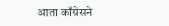आता काँग्रेसने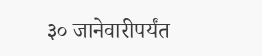३० जानेवारीपर्यंत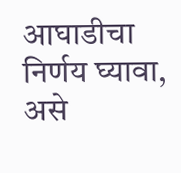आघाडीचा निर्णय घ्यावा, असे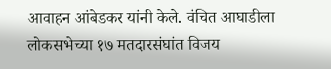आवाहन आंबेडकर यांनी केले. वंचित आघाडीला लोकसभेच्या १७ मतदारसंघांत विजय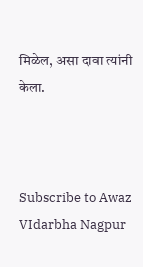मिळेल, असा दावा त्यांनी केला.



Subscribe to Awaz VIdarbha Nagpur